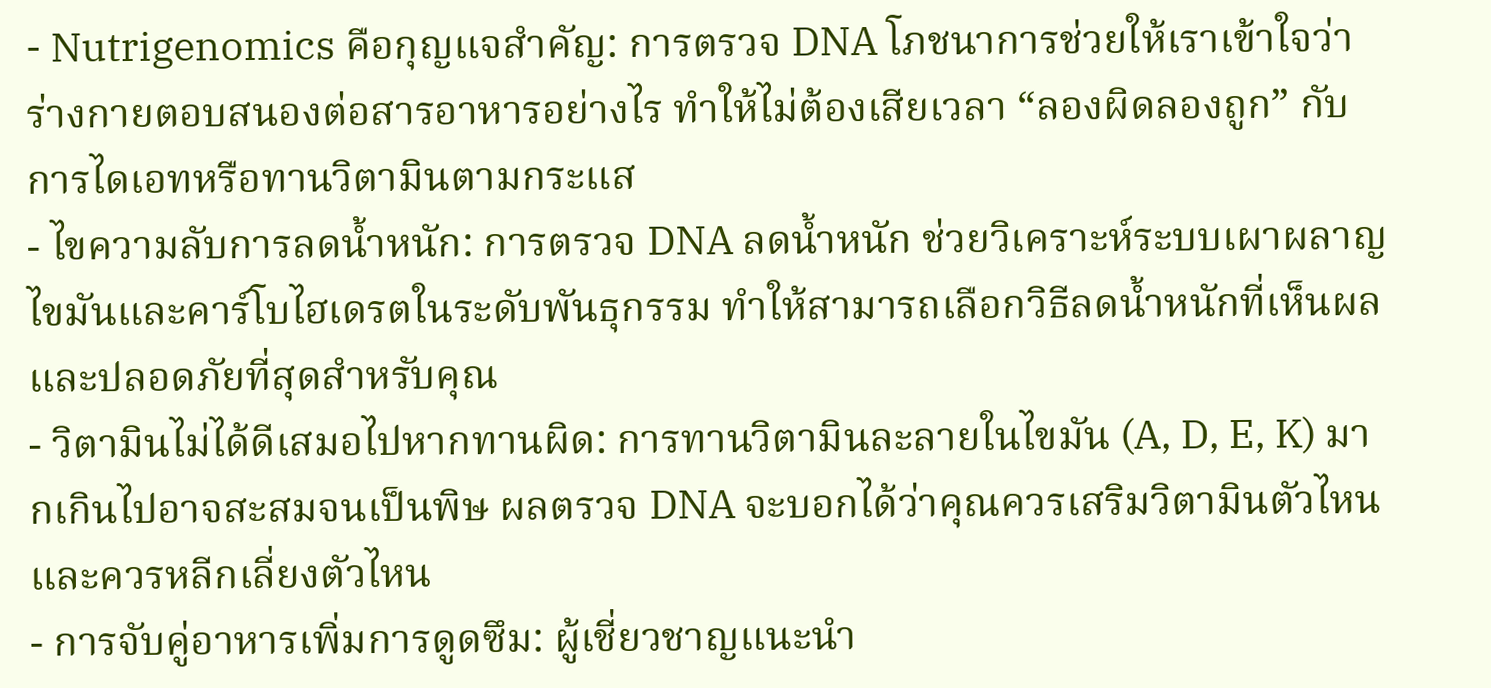- Nutrigenomics คือกุญแจสำคัญ: การตรวจ DNA โภชนาการช่วยให้เราเข้าใจว่าร่างกายตอบสนองต่อสารอาหารอย่างไร ทำให้ไม่ต้องเสียเวลา “ลองผิดลองถูก” กับการไดเอทหรือทานวิตามินตามกระแส
- ไขความลับการลดน้ำหนัก: การตรวจ DNA ลดน้ำหนัก ช่วยวิเคราะห์ระบบเผาผลาญไขมันและคาร์โบไฮเดรตในระดับพันธุกรรม ทำให้สามารถเลือกวิธีลดน้ำหนักที่เห็นผลและปลอดภัยที่สุดสำหรับคุณ
- วิตามินไม่ได้ดีเสมอไปหากทานผิด: การทานวิตามินละลายในไขมัน (A, D, E, K) มากเกินไปอาจสะสมจนเป็นพิษ ผลตรวจ DNA จะบอกได้ว่าคุณควรเสริมวิตามินตัวไหน และควรหลีกเลี่ยงตัวไหน
- การจับคู่อาหารเพิ่มการดูดซึม: ผู้เชี่ยวชาญแนะนำ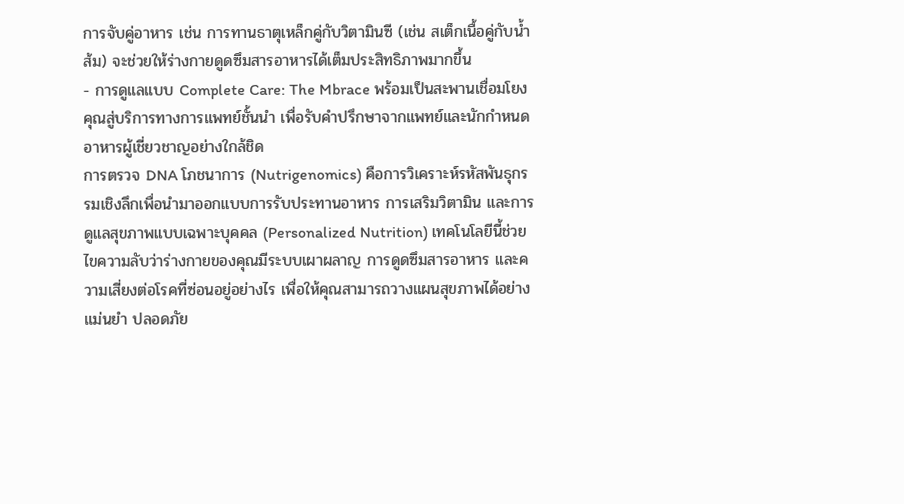การจับคู่อาหาร เช่น การทานธาตุเหล็กคู่กับวิตามินซี (เช่น สเต็กเนื้อคู่กับน้ำส้ม) จะช่วยให้ร่างกายดูดซึมสารอาหารได้เต็มประสิทธิภาพมากขึ้น
- การดูแลแบบ Complete Care: The Mbrace พร้อมเป็นสะพานเชื่อมโยงคุณสู่บริการทางการแพทย์ชั้นนำ เพื่อรับคำปรึกษาจากแพทย์และนักกำหนดอาหารผู้เชี่ยวชาญอย่างใกล้ชิด
การตรวจ DNA โภชนาการ (Nutrigenomics) คือการวิเคราะห์รหัสพันธุกรรมเชิงลึกเพื่อนำมาออกแบบการรับประทานอาหาร การเสริมวิตามิน และการดูแลสุขภาพแบบเฉพาะบุคคล (Personalized Nutrition) เทคโนโลยีนี้ช่วยไขความลับว่าร่างกายของคุณมีระบบเผาผลาญ การดูดซึมสารอาหาร และความเสี่ยงต่อโรคที่ซ่อนอยู่อย่างไร เพื่อให้คุณสามารถวางแผนสุขภาพได้อย่างแม่นยำ ปลอดภัย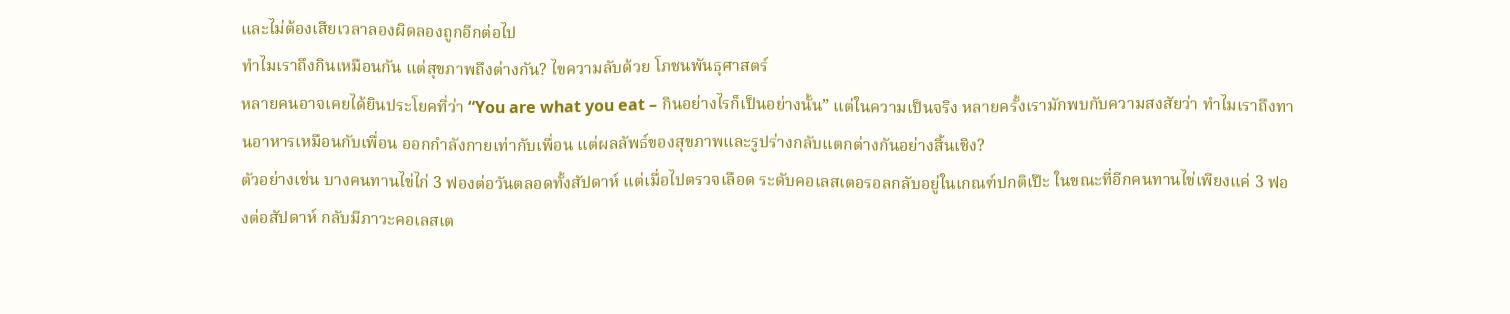และไม่ต้องเสียเวลาลองผิดลองถูกอีกต่อไป
ทำไมเราถึงกินเหมือนกัน แต่สุขภาพถึงต่างกัน? ไขความลับด้วย โภชนพันธุศาสตร์
หลายคนอาจเคยได้ยินประโยคที่ว่า “You are what you eat – กินอย่างไรก็เป็นอย่างนั้น” แต่ในความเป็นจริง หลายครั้งเรามักพบกับความสงสัยว่า ทำไมเราถึงทานอาหารเหมือนกับเพื่อน ออกกำลังกายเท่ากับเพื่อน แต่ผลลัพธ์ของสุขภาพและรูปร่างกลับแตกต่างกันอย่างสิ้นเชิง?
ตัวอย่างเช่น บางคนทานไข่ไก่ 3 ฟองต่อวันตลอดทั้งสัปดาห์ แต่เมื่อไปตรวจเลือด ระดับคอเลสเตอรอลกลับอยู่ในเกณฑ์ปกติเป๊ะ ในขณะที่อีกคนทานไข่เพียงแค่ 3 ฟองต่อสัปดาห์ กลับมีภาวะคอเลสเต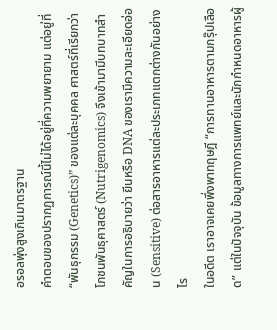อรอลพุ่งสูงเกินมาตรฐาน
คำตอบของปรากฏการณ์นี้ไม่ได้อยู่ที่ความพยายาม แต่อยู่ที่ “พันธุกรรม (Genetics)” ของแต่ละบุคคล ศาสตร์ที่เรียกว่า โภชนพันธุศาสตร์ (Nutrigenomics) จึงเข้ามามีบทบาทสำคัญในการอธิบายว่า ยีนหรือ DNA ของเรามีความละเอียดอ่อน (Sensitive) ต่อสารอาหารแต่ละประเภทแตกต่างกันอย่างไร
ในอดีต เราอาจเคยพึ่งพาทฤษฎี “การทานอาหารตามกรุ๊ปเลือด” แต่ในปัจจุบัน ข้อมูลทางการแพทย์และนักกำหนดอาหารผู้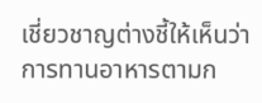เชี่ยวชาญต่างชี้ให้เห็นว่า การทานอาหารตามก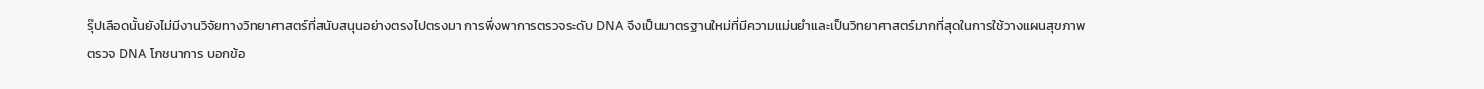รุ๊ปเลือดนั้นยังไม่มีงานวิจัยทางวิทยาศาสตร์ที่สนับสนุนอย่างตรงไปตรงมา การพึ่งพาการตรวจระดับ DNA จึงเป็นมาตรฐานใหม่ที่มีความแม่นยำและเป็นวิทยาศาสตร์มากที่สุดในการใช้วางแผนสุขภาพ
ตรวจ DNA โภชนาการ บอกข้อ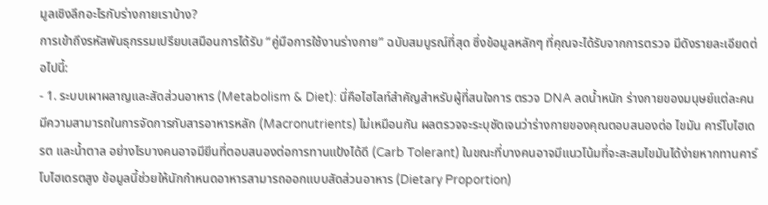มูลเชิงลึกอะไรกับร่างกายเราบ้าง?
การเข้าถึงรหัสพันธุกรรมเปรียบเสมือนการได้รับ “คู่มือการใช้งานร่างกาย” ฉบับสมบูรณ์ที่สุด ซึ่งข้อมูลหลักๆ ที่คุณจะได้รับจากการตรวจ มีดังรายละเอียดต่อไปนี้:
- 1. ระบบเผาผลาญและสัดส่วนอาหาร (Metabolism & Diet): นี่คือไฮไลท์สำคัญสำหรับผู้ที่สนใจการ ตรวจ DNA ลดน้ำหนัก ร่างกายของมนุษย์แต่ละคนมีความสามารถในการจัดการกับสารอาหารหลัก (Macronutrients) ไม่เหมือนกัน ผลตรวจจะระบุชัดเจนว่าร่างกายของคุณตอบสนองต่อ ไขมัน คาร์โบไฮเดรต และน้ำตาล อย่างไรบางคนอาจมียีนที่ตอบสนองต่อการทานแป้งได้ดี (Carb Tolerant) ในขณะที่บางคนอาจมีแนวโน้มที่จะสะสมไขมันได้ง่ายหากทานคาร์โบไฮเดรตสูง ข้อมูลนี้ช่วยให้นักกำหนดอาหารสามารถออกแบบสัดส่วนอาหาร (Dietary Proportion)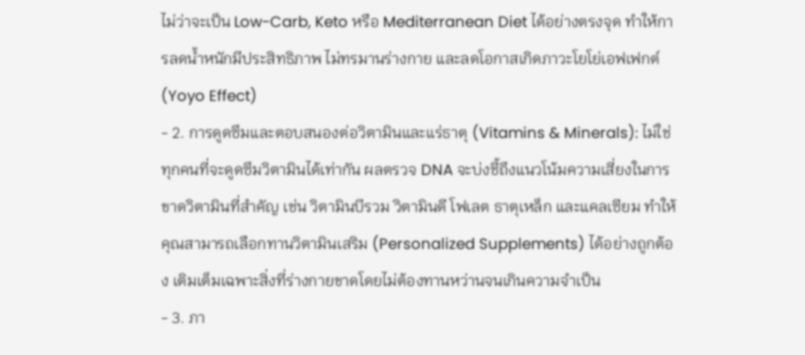ไม่ว่าจะเป็น Low-Carb, Keto หรือ Mediterranean Diet ได้อย่างตรงจุด ทำให้การลดน้ำหนักมีประสิทธิภาพ ไม่ทรมานร่างกาย และลดโอกาสเกิดภาวะโยโย่เอฟเฟกต์ (Yoyo Effect)
- 2. การดูดซึมและตอบสนองต่อวิตามินและแร่ธาตุ (Vitamins & Minerals): ไม่ใช่ทุกคนที่จะดูดซึมวิตามินได้เท่ากัน ผลตรวจ DNA จะบ่งชี้ถึงแนวโน้มความเสี่ยงในการขาดวิตามินที่สำคัญ เช่น วิตามินบีรวม วิตามินดี โฟเลต ธาตุเหล็ก และแคลเซียม ทำให้คุณสามารถเลือกทานวิตามินเสริม (Personalized Supplements) ได้อย่างถูกต้อง เติมเต็มเฉพาะสิ่งที่ร่างกายขาดโดยไม่ต้องทานหว่านจนเกินความจำเป็น
- 3. ภา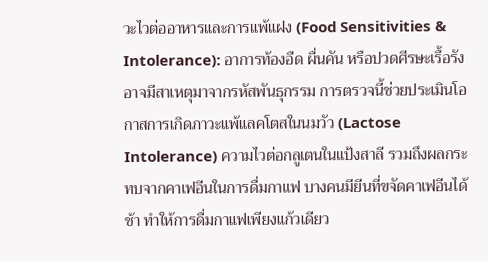วะไวต่ออาหารและการแพ้แฝง (Food Sensitivities & Intolerance): อาการท้องอืด ผื่นคัน หรือปวดศีรษะเรื้อรัง อาจมีสาเหตุมาจากรหัสพันธุกรรม การตรวจนี้ช่วยประเมินโอกาสการเกิดภาวะแพ้แลคโตสในนมวัว (Lactose Intolerance) ความไวต่อกลูเตนในแป้งสาลี รวมถึงผลกระทบจากคาเฟอีนในการดื่มกาแฟ บางคนมียีนที่ขจัดคาเฟอีนได้ช้า ทำให้การดื่มกาแฟเพียงแก้วเดียว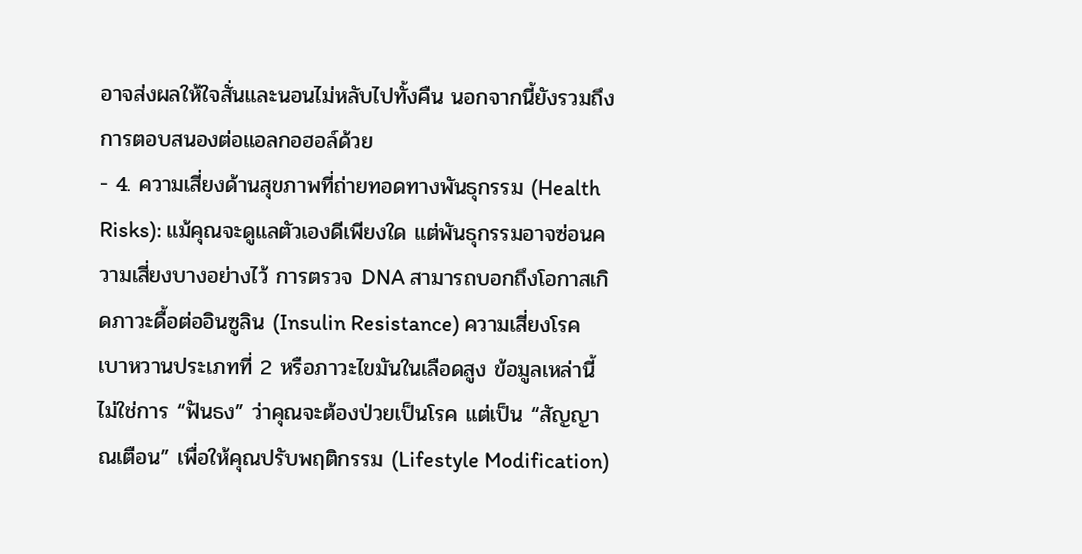อาจส่งผลให้ใจสั่นและนอนไม่หลับไปทั้งคืน นอกจากนี้ยังรวมถึงการตอบสนองต่อแอลกอฮอล์ด้วย
- 4. ความเสี่ยงด้านสุขภาพที่ถ่ายทอดทางพันธุกรรม (Health Risks): แม้คุณจะดูแลตัวเองดีเพียงใด แต่พันธุกรรมอาจซ่อนความเสี่ยงบางอย่างไว้ การตรวจ DNA สามารถบอกถึงโอกาสเกิดภาวะดื้อต่ออินซูลิน (Insulin Resistance) ความเสี่ยงโรคเบาหวานประเภทที่ 2 หรือภาวะไขมันในเลือดสูง ข้อมูลเหล่านี้ไม่ใช่การ “ฟันธง” ว่าคุณจะต้องป่วยเป็นโรค แต่เป็น “สัญญาณเตือน” เพื่อให้คุณปรับพฤติกรรม (Lifestyle Modification)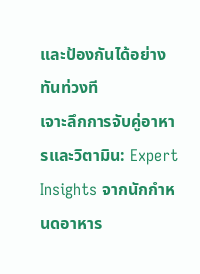และป้องกันได้อย่างทันท่วงที
เจาะลึกการจับคู่อาหารและวิตามิน: Expert Insights จากนักกำหนดอาหาร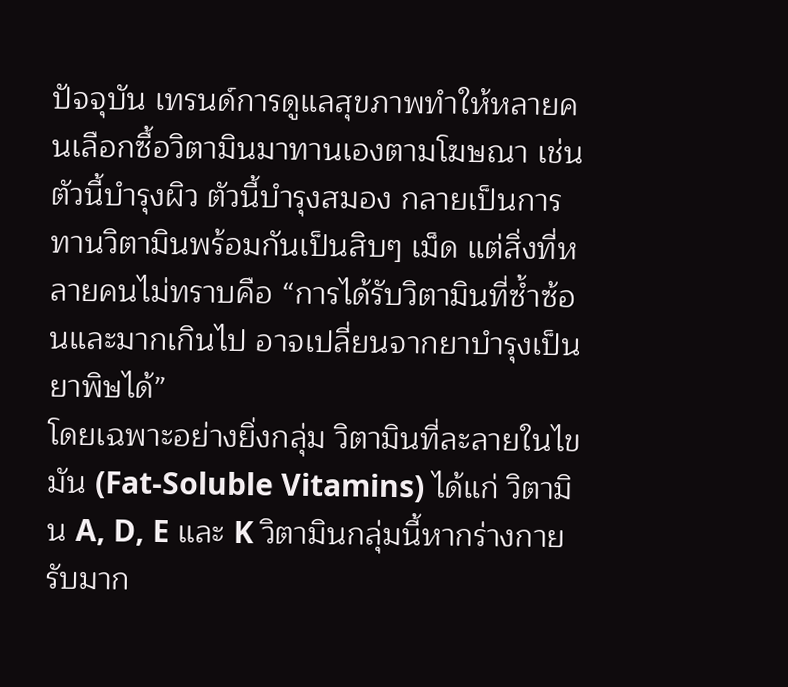ปัจจุบัน เทรนด์การดูแลสุขภาพทำให้หลายคนเลือกซื้อวิตามินมาทานเองตามโฆษณา เช่น ตัวนี้บำรุงผิว ตัวนี้บำรุงสมอง กลายเป็นการทานวิตามินพร้อมกันเป็นสิบๆ เม็ด แต่สิ่งที่หลายคนไม่ทราบคือ “การได้รับวิตามินที่ซ้ำซ้อนและมากเกินไป อาจเปลี่ยนจากยาบำรุงเป็นยาพิษได้”
โดยเฉพาะอย่างยิ่งกลุ่ม วิตามินที่ละลายในไขมัน (Fat-Soluble Vitamins) ได้แก่ วิตามิน A, D, E และ K วิตามินกลุ่มนี้หากร่างกายรับมาก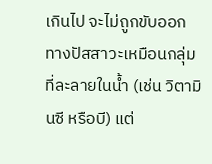เกินไป จะไม่ถูกขับออกทางปัสสาวะเหมือนกลุ่มที่ละลายในน้ำ (เช่น วิตามินซี หรือบี) แต่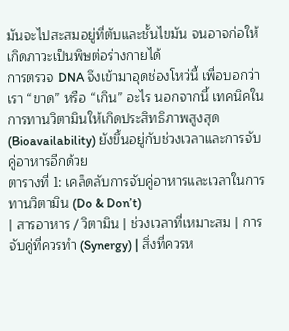มันจะไปสะสมอยู่ที่ตับและชั้นไขมัน จนอาจก่อให้เกิดภาวะเป็นพิษต่อร่างกายได้
การตรวจ DNA จึงเข้ามาอุดช่องโหว่นี้ เพื่อบอกว่าเรา “ขาด” หรือ “เกิน” อะไร นอกจากนี้ เทคนิคในการทานวิตามินให้เกิดประสิทธิภาพสูงสุด (Bioavailability) ยังขึ้นอยู่กับช่วงเวลาและการจับคู่อาหารอีกด้วย
ตารางที่ 1: เคล็ดลับการจับคู่อาหารและเวลาในการทานวิตามิน (Do & Don’t)
| สารอาหาร / วิตามิน | ช่วงเวลาที่เหมาะสม | การจับคู่ที่ควรทำ (Synergy) | สิ่งที่ควรห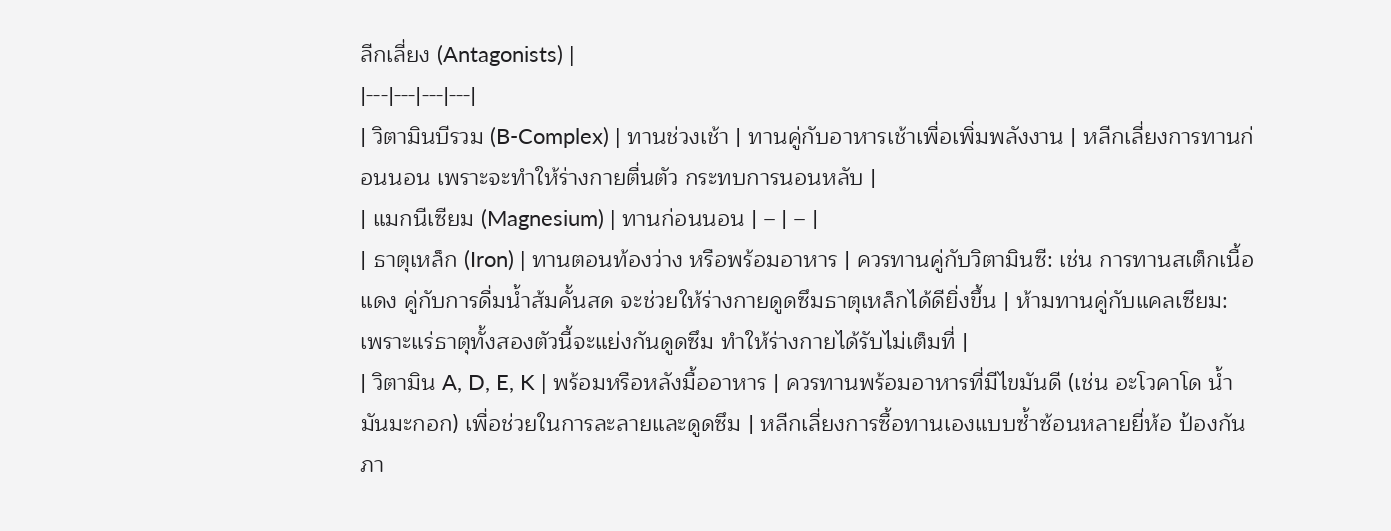ลีกเลี่ยง (Antagonists) |
|---|---|---|---|
| วิตามินบีรวม (B-Complex) | ทานช่วงเช้า | ทานคู่กับอาหารเช้าเพื่อเพิ่มพลังงาน | หลีกเลี่ยงการทานก่อนนอน เพราะจะทำให้ร่างกายตื่นตัว กระทบการนอนหลับ |
| แมกนีเซียม (Magnesium) | ทานก่อนนอน | – | – |
| ธาตุเหล็ก (Iron) | ทานตอนท้องว่าง หรือพร้อมอาหาร | ควรทานคู่กับวิตามินซี: เช่น การทานสเต็กเนื้อแดง คู่กับการดื่มน้ำส้มคั้นสด จะช่วยให้ร่างกายดูดซึมธาตุเหล็กได้ดียิ่งขึ้น | ห้ามทานคู่กับแคลเซียม: เพราะแร่ธาตุทั้งสองตัวนี้จะแย่งกันดูดซึม ทำให้ร่างกายได้รับไม่เต็มที่ |
| วิตามิน A, D, E, K | พร้อมหรือหลังมื้ออาหาร | ควรทานพร้อมอาหารที่มีไขมันดี (เช่น อะโวคาโด น้ำมันมะกอก) เพื่อช่วยในการละลายและดูดซึม | หลีกเลี่ยงการซื้อทานเองแบบซ้ำซ้อนหลายยี่ห้อ ป้องกันภา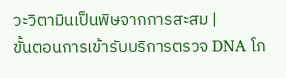วะวิตามินเป็นพิษจากการสะสม |
ขั้นตอนการเข้ารับบริการตรวจ DNA โภ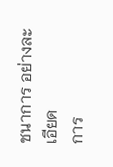ชนาการ อย่างละเอียด
การ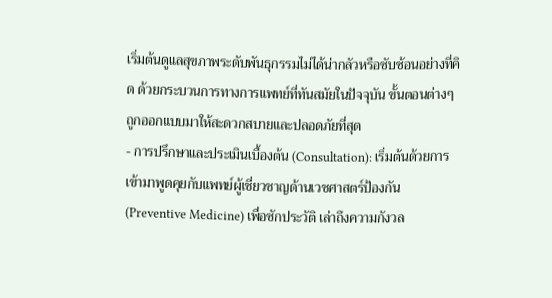เริ่มต้นดูแลสุขภาพระดับพันธุกรรมไม่ได้น่ากลัวหรือซับซ้อนอย่างที่คิด ด้วยกระบวนการทางการแพทย์ที่ทันสมัยในปัจจุบัน ขั้นตอนต่างๆ ถูกออกแบบมาให้สะดวกสบายและปลอดภัยที่สุด
- การปรึกษาและประเมินเบื้องต้น (Consultation): เริ่มต้นด้วยการเข้ามาพูดคุยกับแพทย์ผู้เชี่ยวชาญด้านเวชศาสตร์ป้องกัน (Preventive Medicine) เพื่อซักประวัติ เล่าถึงความกังวล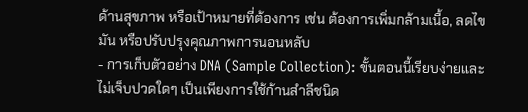ด้านสุขภาพ หรือเป้าหมายที่ต้องการ เช่น ต้องการเพิ่มกล้ามเนื้อ, ลดไขมัน หรือปรับปรุงคุณภาพการนอนหลับ
- การเก็บตัวอย่าง DNA (Sample Collection): ขั้นตอนนี้เรียบง่ายและไม่เจ็บปวดใดๆ เป็นเพียงการใช้ก้านสำลีชนิด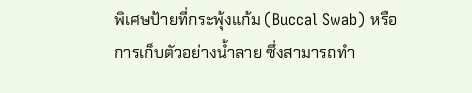พิเศษป้ายที่กระพุ้งแก้ม (Buccal Swab) หรือการเก็บตัวอย่างน้ำลาย ซึ่งสามารถทำ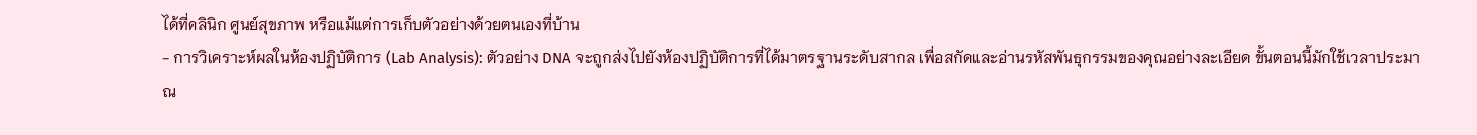ได้ที่คลินิก ศูนย์สุขภาพ หรือแม้แต่การเก็บตัวอย่างด้วยตนเองที่บ้าน
- การวิเคราะห์ผลในห้องปฏิบัติการ (Lab Analysis): ตัวอย่าง DNA จะถูกส่งไปยังห้องปฏิบัติการที่ได้มาตรฐานระดับสากล เพื่อสกัดและอ่านรหัสพันธุกรรมของคุณอย่างละเอียด ขั้นตอนนี้มักใช้เวลาประมาณ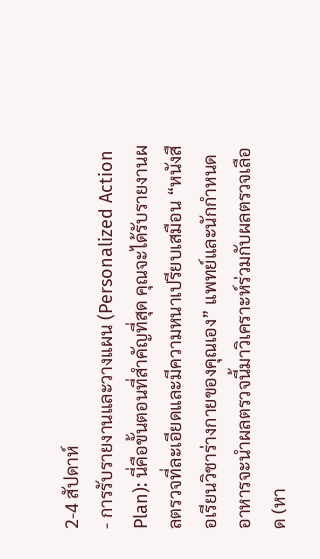2-4 สัปดาห์
- การรับรายงานและวางแผน (Personalized Action Plan): นี่คือขั้นตอนที่สำคัญที่สุด คุณจะได้รับรายงานผลตรวจที่ละเอียดและมีความหนาเปรียบเสมือน “หนังสือเรียนวิชาร่างกายของคุณเอง” แพทย์และนักกำหนดอาหารจะนำผลตรวจนี้มาวิเคราะห์ร่วมกับผลตรวจเลือด (หา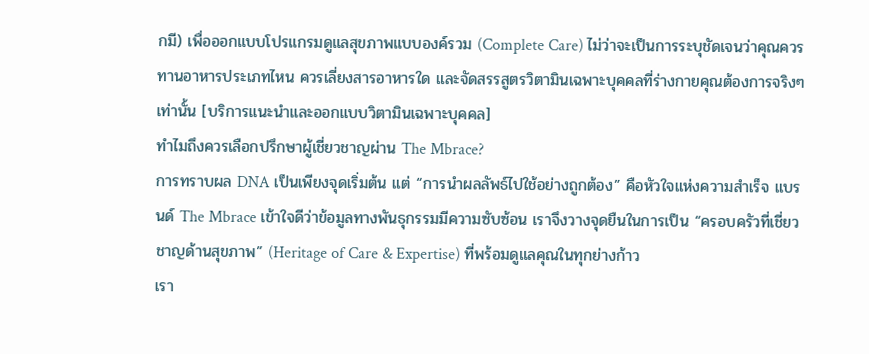กมี) เพื่อออกแบบโปรแกรมดูแลสุขภาพแบบองค์รวม (Complete Care) ไม่ว่าจะเป็นการระบุชัดเจนว่าคุณควรทานอาหารประเภทไหน ควรเลี่ยงสารอาหารใด และจัดสรรสูตรวิตามินเฉพาะบุคคลที่ร่างกายคุณต้องการจริงๆ เท่านั้น [บริการแนะนำและออกแบบวิตามินเฉพาะบุคคล]
ทำไมถึงควรเลือกปรึกษาผู้เชี่ยวชาญผ่าน The Mbrace?
การทราบผล DNA เป็นเพียงจุดเริ่มต้น แต่ “การนำผลลัพธ์ไปใช้อย่างถูกต้อง” คือหัวใจแห่งความสำเร็จ แบรนด์ The Mbrace เข้าใจดีว่าข้อมูลทางพันธุกรรมมีความซับซ้อน เราจึงวางจุดยืนในการเป็น “ครอบครัวที่เชี่ยวชาญด้านสุขภาพ” (Heritage of Care & Expertise) ที่พร้อมดูแลคุณในทุกย่างก้าว
เรา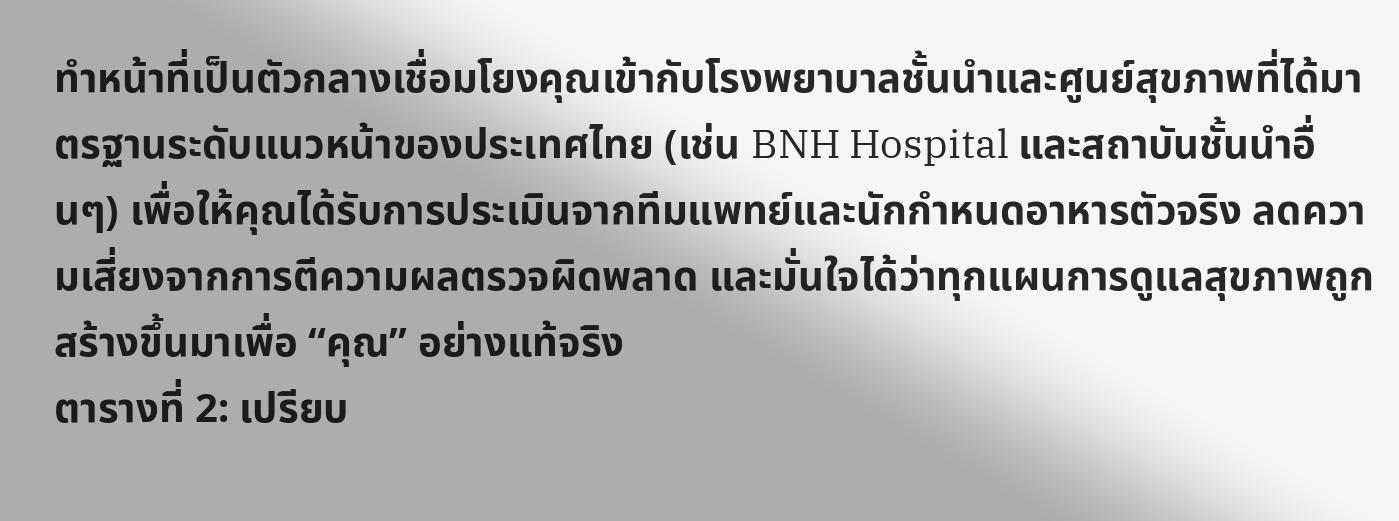ทำหน้าที่เป็นตัวกลางเชื่อมโยงคุณเข้ากับโรงพยาบาลชั้นนำและศูนย์สุขภาพที่ได้มาตรฐานระดับแนวหน้าของประเทศไทย (เช่น BNH Hospital และสถาบันชั้นนำอื่นๆ) เพื่อให้คุณได้รับการประเมินจากทีมแพทย์และนักกำหนดอาหารตัวจริง ลดความเสี่ยงจากการตีความผลตรวจผิดพลาด และมั่นใจได้ว่าทุกแผนการดูแลสุขภาพถูกสร้างขึ้นมาเพื่อ “คุณ” อย่างแท้จริง
ตารางที่ 2: เปรียบ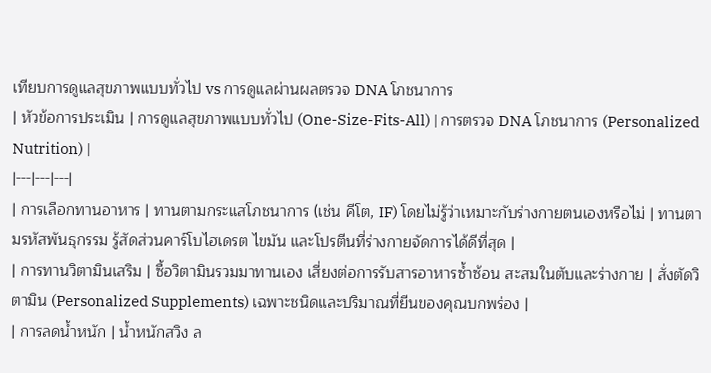เทียบการดูแลสุขภาพแบบทั่วไป vs การดูแลผ่านผลตรวจ DNA โภชนาการ
| หัวข้อการประเมิน | การดูแลสุขภาพแบบทั่วไป (One-Size-Fits-All) | การตรวจ DNA โภชนาการ (Personalized Nutrition) |
|---|---|---|
| การเลือกทานอาหาร | ทานตามกระแสโภชนาการ (เช่น คีโต, IF) โดยไม่รู้ว่าเหมาะกับร่างกายตนเองหรือไม่ | ทานตามรหัสพันธุกรรม รู้สัดส่วนคาร์โบไฮเดรต ไขมัน และโปรตีนที่ร่างกายจัดการได้ดีที่สุด |
| การทานวิตามินเสริม | ซื้อวิตามินรวมมาทานเอง เสี่ยงต่อการรับสารอาหารซ้ำซ้อน สะสมในตับและร่างกาย | สั่งตัดวิตามิน (Personalized Supplements) เฉพาะชนิดและปริมาณที่ยีนของคุณบกพร่อง |
| การลดน้ำหนัก | น้ำหนักสวิง ล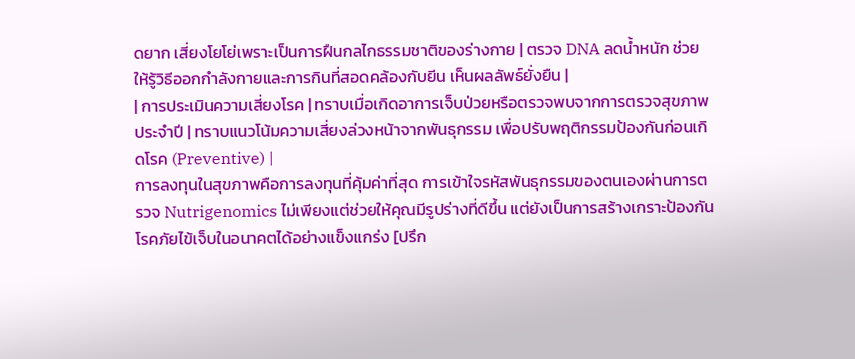ดยาก เสี่ยงโยโย่เพราะเป็นการฝืนกลไกธรรมชาติของร่างกาย | ตรวจ DNA ลดน้ำหนัก ช่วยให้รู้วิธีออกกำลังกายและการกินที่สอดคล้องกับยีน เห็นผลลัพธ์ยั่งยืน |
| การประเมินความเสี่ยงโรค | ทราบเมื่อเกิดอาการเจ็บป่วยหรือตรวจพบจากการตรวจสุขภาพประจำปี | ทราบแนวโน้มความเสี่ยงล่วงหน้าจากพันธุกรรม เพื่อปรับพฤติกรรมป้องกันก่อนเกิดโรค (Preventive) |
การลงทุนในสุขภาพคือการลงทุนที่คุ้มค่าที่สุด การเข้าใจรหัสพันธุกรรมของตนเองผ่านการตรวจ Nutrigenomics ไม่เพียงแต่ช่วยให้คุณมีรูปร่างที่ดีขึ้น แต่ยังเป็นการสร้างเกราะป้องกันโรคภัยไข้เจ็บในอนาคตได้อย่างแข็งแกร่ง [ปรึก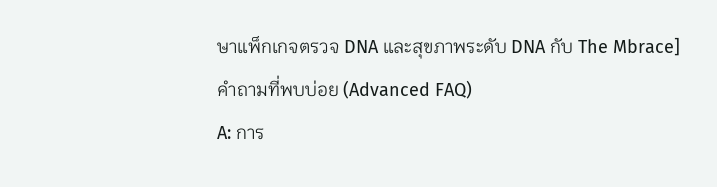ษาแพ็กเกจตรวจ DNA และสุขภาพระดับ DNA กับ The Mbrace]
คำถามที่พบบ่อย (Advanced FAQ)
A: การ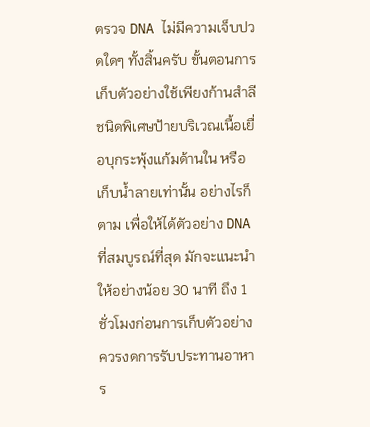ตรวจ DNA ไม่มีความเจ็บปวดใดๆ ทั้งสิ้นครับ ขั้นตอนการเก็บตัวอย่างใช้เพียงก้านสำลีชนิดพิเศษป้ายบริเวณเนื้อเยื่อบุกระพุ้งแก้มด้านใน หรือเก็บน้ำลายเท่านั้น อย่างไรก็ตาม เพื่อให้ได้ตัวอย่าง DNA ที่สมบูรณ์ที่สุด มักจะแนะนำให้อย่างน้อย 30 นาที ถึง 1 ชั่วโมงก่อนการเก็บตัวอย่าง ควรงดการรับประทานอาหาร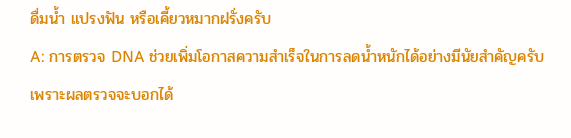ดื่มน้ำ แปรงฟัน หรือเคี้ยวหมากฝรั่งครับ
A: การตรวจ DNA ช่วยเพิ่มโอกาสความสำเร็จในการลดน้ำหนักได้อย่างมีนัยสำคัญครับ เพราะผลตรวจจะบอกได้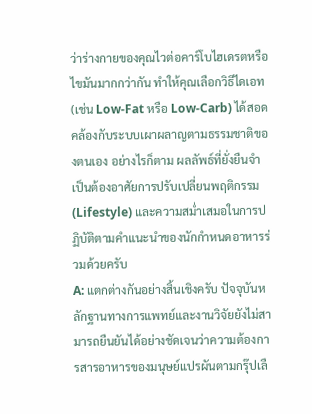ว่าร่างกายของคุณไวต่อคาร์โบไฮเดรตหรือไขมันมากกว่ากัน ทำให้คุณเลือกวิธีไดเอท (เช่น Low-Fat หรือ Low-Carb) ได้สอดคล้องกับระบบเผาผลาญตามธรรมชาติของตนเอง อย่างไรก็ตาม ผลลัพธ์ที่ยั่งยืนจำเป็นต้องอาศัยการปรับเปลี่ยนพฤติกรรม (Lifestyle) และความสม่ำเสมอในการปฏิบัติตามคำแนะนำของนักกำหนดอาหารร่วมด้วยครับ
A: แตกต่างกันอย่างสิ้นเชิงครับ ปัจจุบันหลักฐานทางการแพทย์และงานวิจัยยังไม่สามารถยืนยันได้อย่างชัดเจนว่าความต้องการสารอาหารของมนุษย์แปรผันตามกรุ๊ปเลื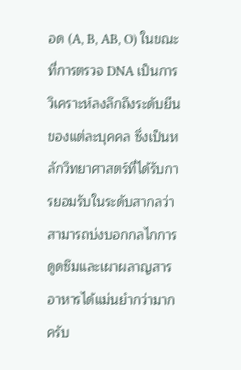อด (A, B, AB, O) ในขณะที่การตรวจ DNA เป็นการวิเคราะห์ลงลึกถึงระดับยีนของแต่ละบุคคล ซึ่งเป็นหลักวิทยาศาสตร์ที่ได้รับการยอมรับในระดับสากลว่าสามารถบ่งบอกกลไกการดูดซึมและเผาผลาญสารอาหารได้แม่นยำกว่ามากครับ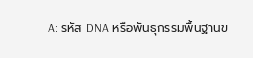A: รหัส DNA หรือพันธุกรรมพื้นฐานข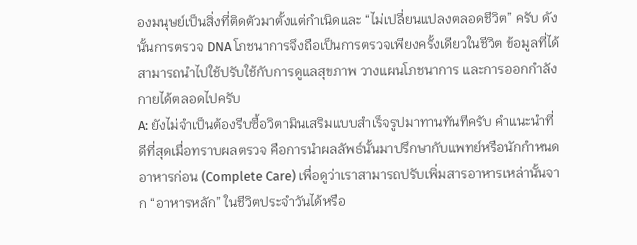องมนุษย์เป็นสิ่งที่ติดตัวมาตั้งแต่กำเนิดและ “ไม่เปลี่ยนแปลงตลอดชีวิต” ครับ ดังนั้นการตรวจ DNA โภชนาการจึงถือเป็นการตรวจเพียงครั้งเดียวในชีวิต ข้อมูลที่ได้สามารถนำไปใช้ปรับใช้กับการดูแลสุขภาพ วางแผนโภชนาการ และการออกกำลังกายได้ตลอดไปครับ
A: ยังไม่จำเป็นต้องรีบซื้อวิตามินเสริมแบบสำเร็จรูปมาทานทันทีครับ คำแนะนำที่ดีที่สุดเมื่อทราบผลตรวจ คือการนำผลลัพธ์นั้นมาปรึกษากับแพทย์หรือนักกำหนดอาหารก่อน (Complete Care) เพื่อดูว่าเราสามารถปรับเพิ่มสารอาหารเหล่านั้นจาก “อาหารหลัก” ในชีวิตประจำวันได้หรือ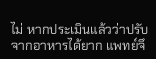ไม่ หากประเมินแล้วว่าปรับจากอาหารได้ยาก แพทย์จึ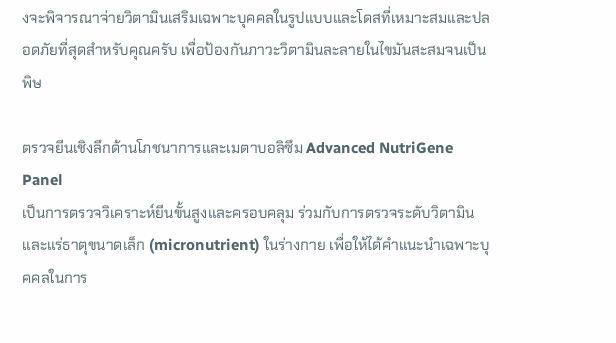งจะพิจารณาจ่ายวิตามินเสริมเฉพาะบุคคลในรูปแบบและโดสที่เหมาะสมและปลอดภัยที่สุดสำหรับคุณครับ เพื่อป้องกันภาวะวิตามินละลายในไขมันสะสมจนเป็นพิษ

ตรวจยีนเชิงลึกด้านโภชนาการและเมตาบอลิซึม Advanced NutriGene Panel
เป็นการตรวจวิเคราะห์ยีนขั้นสูงและครอบคลุม ร่วมกับการตรวจระดับวิตามินและแร่ธาตุขนาดเล็ก (micronutrient) ในร่างกาย เพื่อให้ได้คำแนะนำเฉพาะบุคคลในการ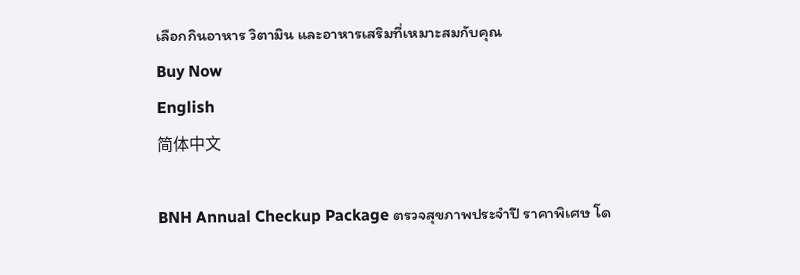เลือกกินอาหาร วิตามิน และอาหารเสริมที่เหมาะสมกับคุณ
Buy Now
English
简体中文

BNH Annual Checkup Package ตรวจสุขภาพประจำปี ราคาพิเศษ โด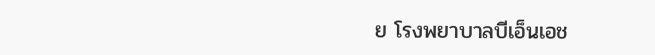ย โรงพยาบาลบีเอ็นเอช